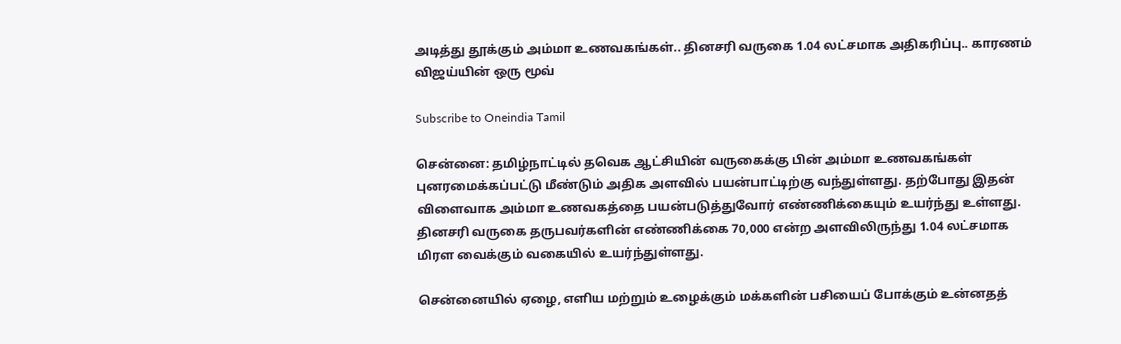அடித்து தூக்கும் அம்மா உணவகங்கள்.. தினசரி வருகை 1.04 லட்சமாக அதிகரிப்பு.. காரணம் விஜய்யின் ஒரு மூவ்

Subscribe to Oneindia Tamil

சென்னை: தமிழ்நாட்டில் தவெக ஆட்சியின் வருகைக்கு பின் அம்மா உணவகங்கள் புனரமைக்கப்பட்டு மீண்டும் அதிக அளவில் பயன்பாட்டிற்கு வந்துள்ளது. தற்போது இதன் விளைவாக அம்மா உணவகத்தை பயன்படுத்துவோர் எண்ணிக்கையும் உயர்ந்து உள்ளது. தினசரி வருகை தருபவர்களின் எண்ணிக்கை 70,000 என்ற அளவிலிருந்து 1.04 லட்சமாக மிரள வைக்கும் வகையில் உயர்ந்துள்ளது.

சென்னையில் ஏழை, எளிய மற்றும் உழைக்கும் மக்களின் பசியைப் போக்கும் உன்னதத்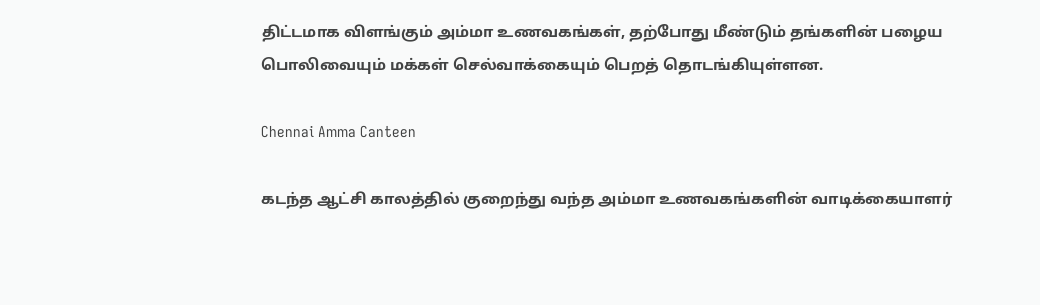திட்டமாக விளங்கும் அம்மா உணவகங்கள், தற்போது மீண்டும் தங்களின் பழைய பொலிவையும் மக்கள் செல்வாக்கையும் பெறத் தொடங்கியுள்ளன.

Chennai Amma Canteen

கடந்த ஆட்சி காலத்தில் குறைந்து வந்த அம்மா உணவகங்களின் வாடிக்கையாளர்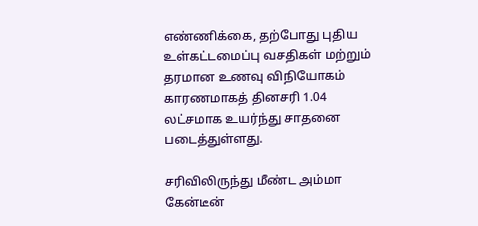எண்ணிக்கை, தற்போது புதிய உள்கட்டமைப்பு வசதிகள் மற்றும் தரமான உணவு விநியோகம் காரணமாகத் தினசரி 1.04 லட்சமாக உயர்ந்து சாதனை படைத்துள்ளது.

சரிவிலிருந்து மீண்ட அம்மா கேன்டீன்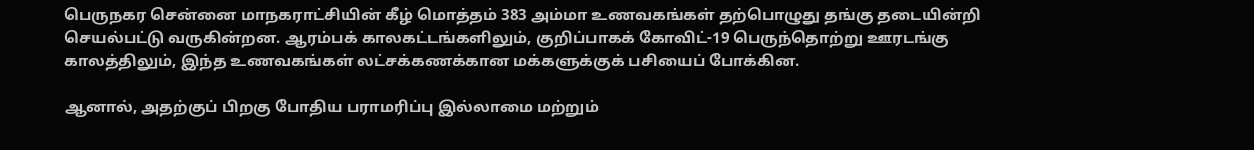பெருநகர சென்னை மாநகராட்சியின் கீழ் மொத்தம் 383 அம்மா உணவகங்கள் தற்பொழுது தங்கு தடையின்றி செயல்பட்டு வருகின்றன. ஆரம்பக் காலகட்டங்களிலும், குறிப்பாகக் கோவிட்-19 பெருந்தொற்று ஊரடங்கு காலத்திலும், இந்த உணவகங்கள் லட்சக்கணக்கான மக்களுக்குக் பசியைப் போக்கின.

ஆனால், அதற்குப் பிறகு போதிய பராமரிப்பு இல்லாமை மற்றும்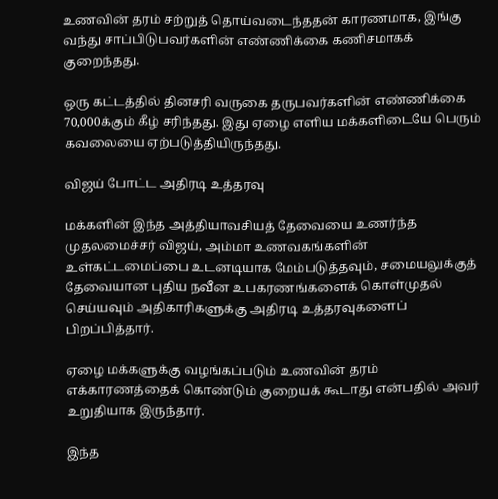உணவின் தரம் சற்றுத் தொய்வடைந்ததன் காரணமாக, இங்கு வந்து சாப்பிடுபவர்களின் எண்ணிக்கை கணிசமாகக் குறைந்தது.

ஒரு கட்டத்தில் தினசரி வருகை தருபவர்களின் எண்ணிக்கை 70,000க்கும் கீழ் சரிந்தது. இது ஏழை எளிய மக்களிடையே பெரும் கவலையை ஏற்படுத்தியிருந்தது.

விஜய் போட்ட அதிரடி உத்தரவு

மக்களின் இந்த அத்தியாவசியத் தேவையை உணர்ந்த முதலமைச்சர் விஜய், அம்மா உணவகங்களின் உள்கட்டமைப்பை உடனடியாக மேம்படுத்தவும், சமையலுக்குத் தேவையான புதிய நவீன உபகரணங்களைக் கொள்முதல் செய்யவும் அதிகாரிகளுக்கு அதிரடி உத்தரவுகளைப் பிறப்பித்தார்.

ஏழை மக்களுக்கு வழங்கப்படும் உணவின் தரம் எக்காரணத்தைக் கொண்டும் குறையக் கூடாது என்பதில் அவர் உறுதியாக இருந்தார்.

இந்த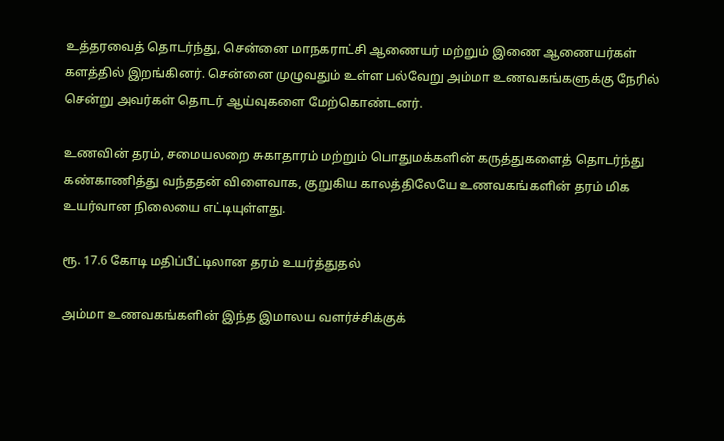உத்தரவைத் தொடர்ந்து, சென்னை மாநகராட்சி ஆணையர் மற்றும் இணை ஆணையர்கள் களத்தில் இறங்கினர். சென்னை முழுவதும் உள்ள பல்வேறு அம்மா உணவகங்களுக்கு நேரில் சென்று அவர்கள் தொடர் ஆய்வுகளை மேற்கொண்டனர்.

உணவின் தரம், சமையலறை சுகாதாரம் மற்றும் பொதுமக்களின் கருத்துகளைத் தொடர்ந்து கண்காணித்து வந்ததன் விளைவாக, குறுகிய காலத்திலேயே உணவகங்களின் தரம் மிக உயர்வான நிலையை எட்டியுள்ளது.

ரூ. 17.6 கோடி மதிப்பீட்டிலான தரம் உயர்த்துதல்

அம்மா உணவகங்களின் இந்த இமாலய வளர்ச்சிக்குக்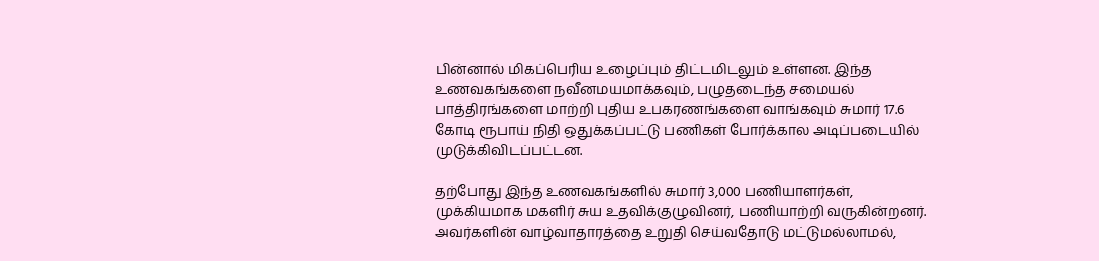பின்னால் மிகப்பெரிய உழைப்பும் திட்டமிடலும் உள்ளன. இந்த உணவகங்களை நவீனமயமாக்கவும், பழுதடைந்த சமையல் பாத்திரங்களை மாற்றி புதிய உபகரணங்களை வாங்கவும் சுமார் 17.6 கோடி ரூபாய் நிதி ஒதுக்கப்பட்டு பணிகள் போர்க்கால அடிப்படையில் முடுக்கிவிடப்பட்டன.

தற்போது இந்த உணவகங்களில் சுமார் 3,000 பணியாளர்கள், முக்கியமாக மகளிர் சுய உதவிக்குழுவினர், பணியாற்றி வருகின்றனர். அவர்களின் வாழ்வாதாரத்தை உறுதி செய்வதோடு மட்டுமல்லாமல்,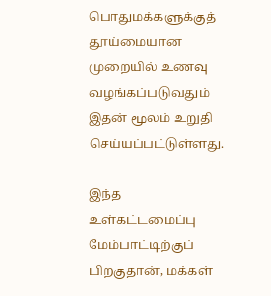பொதுமக்களுக்குத் தூய்மையான முறையில் உணவு வழங்கப்படுவதும் இதன் மூலம் உறுதி செய்யப்பட்டுள்ளது.

இந்த உள்கட்டமைப்பு மேம்பாட்டிற்குப் பிறகுதான், மக்கள்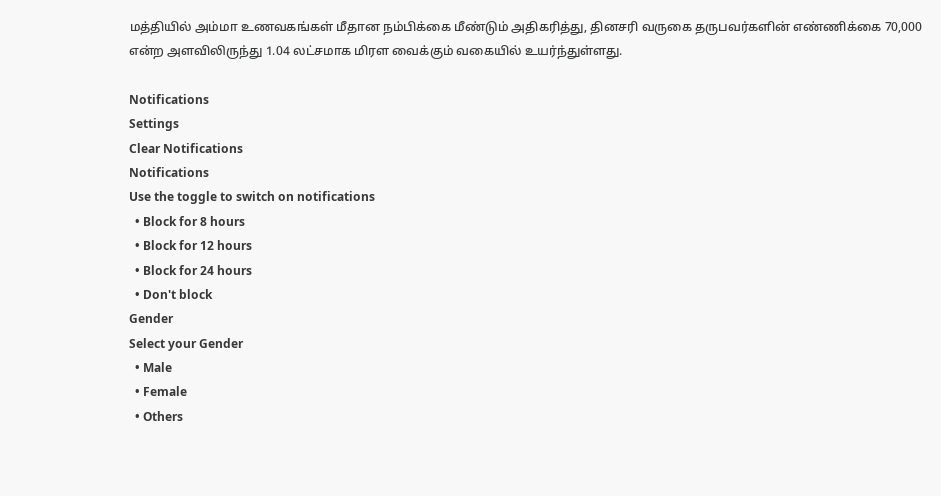மத்தியில் அம்மா உணவகங்கள் மீதான நம்பிக்கை மீண்டும் அதிகரித்து, தினசரி வருகை தருபவர்களின் எண்ணிக்கை 70,000 என்ற அளவிலிருந்து 1.04 லட்சமாக மிரள வைக்கும் வகையில் உயர்ந்துள்ளது.

Notifications
Settings
Clear Notifications
Notifications
Use the toggle to switch on notifications
  • Block for 8 hours
  • Block for 12 hours
  • Block for 24 hours
  • Don't block
Gender
Select your Gender
  • Male
  • Female
  • Others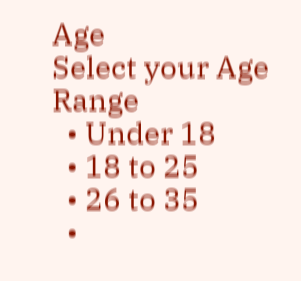Age
Select your Age Range
  • Under 18
  • 18 to 25
  • 26 to 35
  •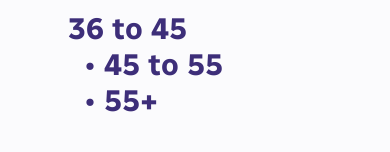36 to 45
  • 45 to 55
  • 55+